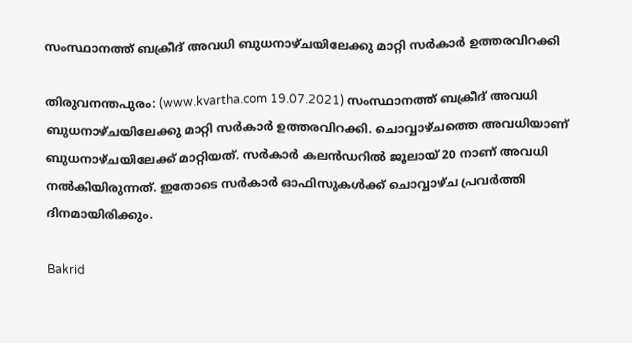സംസ്ഥാനത്ത് ബക്രീദ് അവധി ബുധനാഴ്ചയിലേക്കു മാറ്റി സര്‍കാര്‍ ഉത്തരവിറക്കി

തിരുവനന്തപുരം: (www.kvartha.com 19.07.2021) സംസ്ഥാനത്ത് ബക്രീദ് അവധി ബുധനാഴ്ചയിലേക്കു മാറ്റി സര്‍കാര്‍ ഉത്തരവിറക്കി. ചൊവ്വാഴ്ചത്തെ അവധിയാണ് ബുധനാഴ്ചയിലേക്ക് മാറ്റിയത്. സര്‍കാര്‍ കലന്‍ഡറില്‍ ജൂലായ് 20 നാണ് അവധി നല്‍കിയിരുന്നത്. ഇതോടെ സര്‍കാര്‍ ഓഫിസുകള്‍ക്ക് ചൊവ്വാഴ്ച പ്രവര്‍ത്തി ദിനമായിരിക്കും.

Bakrid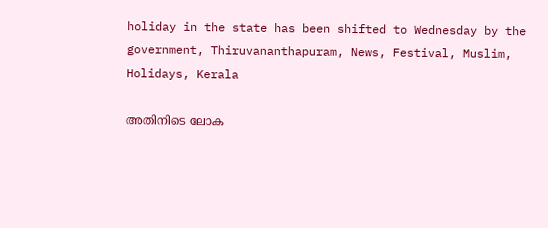holiday in the state has been shifted to Wednesday by the government, Thiruvananthapuram, News, Festival, Muslim, Holidays, Kerala

അതിനിടെ ലോക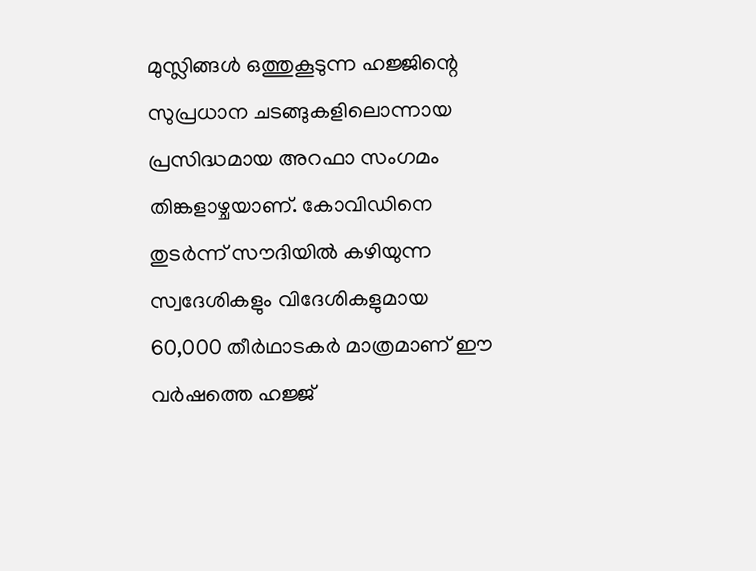മുസ്ലിങ്ങള്‍ ഒത്തുകൂടുന്ന ഹജ്ജിന്റെ സുപ്രധാന ചടങ്ങുകളിലൊന്നായ പ്രസിദ്ധമായ അറഫാ സംഗമം തിങ്കളാഴ്ചയാണ്. കോവിഡിനെ തുടര്‍ന്ന് സൗദിയില്‍ കഴിയുന്ന സ്വദേശികളും വിദേശികളുമായ 60,000 തീര്‍ഥാടകര്‍ മാത്രമാണ് ഈ വര്‍ഷത്തെ ഹജ്ജ്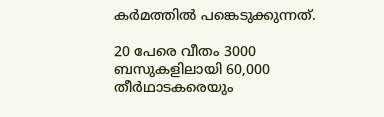കര്‍മത്തില്‍ പങ്കെടുക്കുന്നത്.

20 പേരെ വീതം 3000 ബസുകളിലായി 60,000 തീര്‍ഥാടകരെയും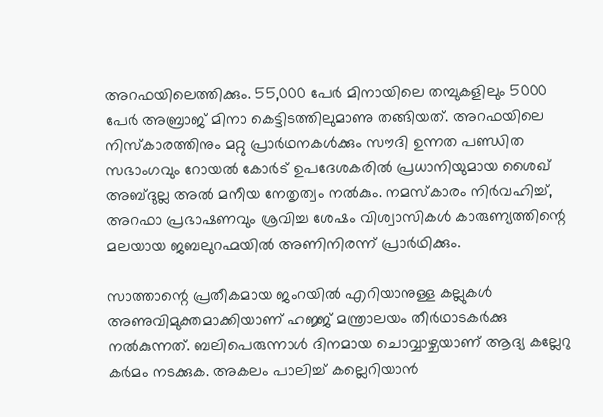അറഫയിലെത്തിക്കും. 55,000 പേര്‍ മിനായിലെ തമ്പുകളിലും 5000 പേര്‍ അബ്രാജ് മിനാ കെട്ടിടത്തിലുമാണു തങ്ങിയത്. അറഫയിലെ നിസ്‌കാരത്തിനും മറ്റു പ്രാര്‍ഥനകള്‍ക്കും സൗദി ഉന്നത പണ്ഡിത സഭാംഗവും റോയല്‍ കോര്‍ട് ഉപദേശകരില്‍ പ്രധാനിയുമായ ശൈഖ് അബ്ദുല്ല അല്‍ മനീയ നേതൃത്വം നല്‍കും. നമസ്‌കാരം നിര്‍വഹിച്ച്, അറഫാ പ്രഭാഷണവും ശ്രവിച്ച ശേഷം വിശ്വാസികള്‍ കാരുണ്യത്തിന്റെ മലയായ ജബലുറഹ്മയില്‍ അണിനിരന്ന് പ്രാര്‍ഥിക്കും.

സാത്താന്റെ പ്രതീകമായ ജംറയില്‍ എറിയാനുള്ള കല്ലുകള്‍ അണുവിമുക്തമാക്കിയാണ് ഹജ്ജ് മന്ത്രാലയം തീര്‍ഥാടകര്‍ക്കു നല്‍കുന്നത്. ബലിപെരുന്നാള്‍ ദിനമായ ചൊവ്വാഴ്ചയാണ് ആദ്യ കല്ലേറു കര്‍മം നടക്കുക. അകലം പാലിച്ച് കല്ലെറിയാന്‍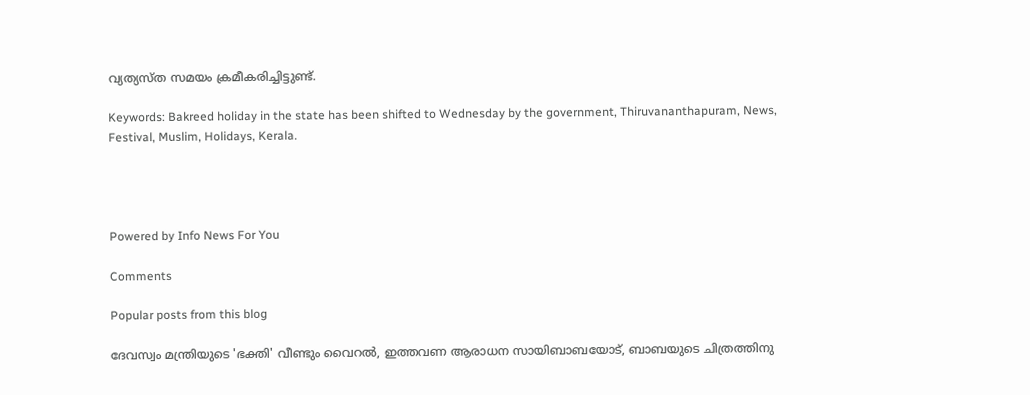വ്യത്യസ്ത സമയം ക്രമീകരിച്ചിട്ടുണ്ട്.

Keywords: Bakreed holiday in the state has been shifted to Wednesday by the government, Thiruvananthapuram, News, Festival, Muslim, Holidays, Kerala.




Powered by Info News For You

Comments

Popular posts from this blog

ദേവസ്വം മന്ത്രിയുടെ 'ഭക്തി' വീണ്ടും വൈറല്‍, ഇത്തവണ ആരാധന സായിബാബയോട്, ബാബയുടെ ചിത്രത്തിനു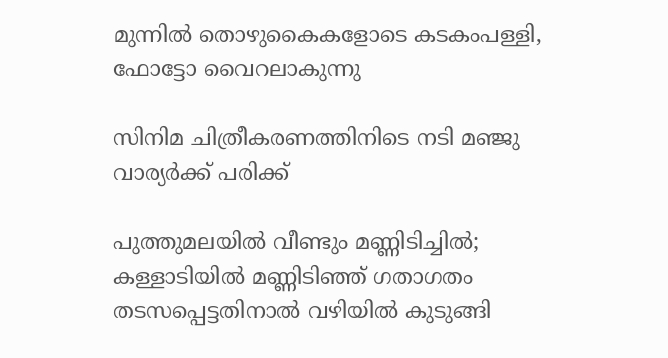മുന്നില്‍ തൊഴുകൈകളോടെ കടകംപള്ളി, ഫോട്ടോ വൈറലാകുന്നു

സിനിമ ചിത്രീകരണത്തിനിടെ നടി മഞ്ജു വാര്യര്‍ക്ക് പരിക്ക്

പുത്തുമലയില്‍ വീണ്ടും മണ്ണിടിച്ചില്‍; കള്ളാടിയില്‍ മണ്ണിടിഞ്ഞ് ഗതാഗതം തടസപ്പെട്ടതിനാല്‍ വഴിയില്‍ കുടുങ്ങി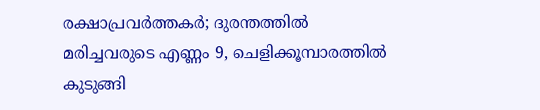രക്ഷാപ്രവര്‍ത്തകര്‍; ദുരന്തത്തില്‍ മരിച്ചവരുടെ എണ്ണം 9, ചെളിക്കൂമ്പാരത്തില്‍ കുടുങ്ങി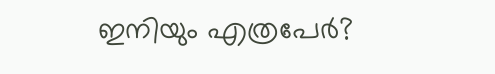ഇനിയും എത്രപേര്‍?